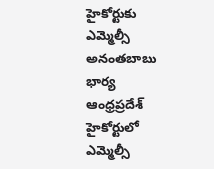హైకోర్టుకు ఎమ్మెల్సీ అనంతబాబు భార్య
ఆంధ్రప్రదేశ్ హైకోర్టులో ఎమ్మెల్సీ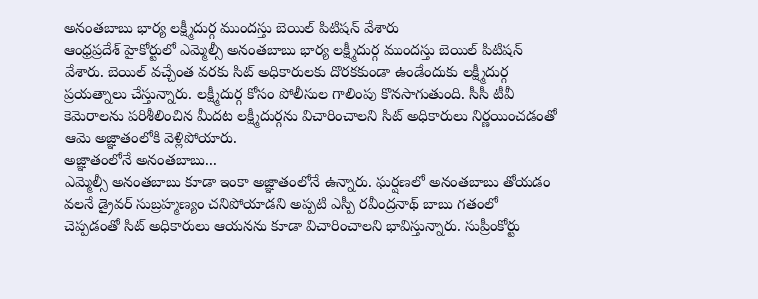అనంతబాబు భార్య లక్ష్మీదుర్గ ముందస్తు బెయిల్ పిటిషన్ వేశారు
ఆంధ్రప్రదేశ్ హైకోర్టులో ఎమ్మెల్సీ అనంతబాబు భార్య లక్ష్మీదుర్గ ముందస్తు బెయిల్ పిటిషన్ వేశారు. బెయిల్ వచ్చేంత వరకు సిట్ అధికారులకు దొరకకుండా ఉండేందుకు లక్ష్మీదుర్గ ప్రయత్నాలు చేస్తున్నారు. లక్ష్మీదుర్గ కోసం పోలీసుల గాలింపు కొనసాగుతుంది. సీసీ టీవీ కెమెరాలను పరిశీలించిన మీదట లక్ష్మీదుర్గను విచారించాలని సిట్ అధికారులు నిర్ణయించడంతో ఆమె అజ్ఞాతంలోకి వెళ్లిపోయారు.
అజ్ఞాతంలోనే అనంతబాబు...
ఎమ్మెల్సీ అనంతబాబు కూడా ఇంకా అజ్ఞాతంలోనే ఉన్నారు. ఘర్షణలో అనంతబాబు తోయడం వలనే డ్రైవర్ సుబ్రహ్మణ్యం చనిపోయాడని అప్పటి ఎస్పీ రవీంద్రనాథ్ బాబు గతంలో చెప్పడంతో సిట్ అధికారులు ఆయనను కూడా విచారించాలని భావిస్తున్నారు. సుప్రీంకోర్టు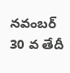నవంబర్ 30 వ తేదీ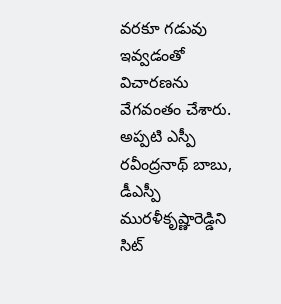వరకూ గడువు ఇవ్వడంతో విచారణను వేగవంతం చేశారు. అప్పటి ఎస్పీ రవీంద్రనాథ్ బాబు, డీఎస్పీ మురళీకృష్ణారెడ్డిని సిట్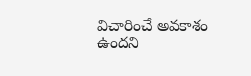విచారించే అవకాశం ఉందని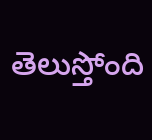తెలుస్తోంది